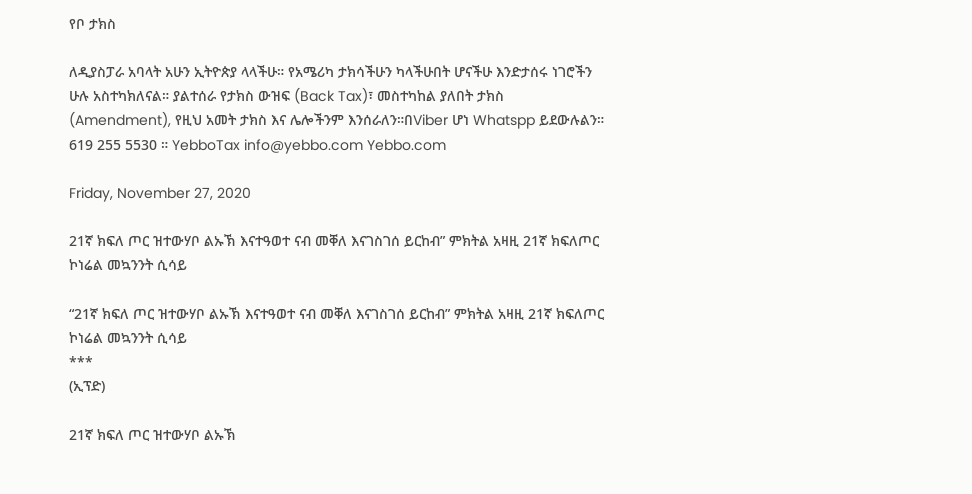የቦ ታክስ

ለዲያስፓራ አባላት አሁን ኢትዮጵያ ላላችሁ። የአሜሪካ ታክሳችሁን ካላችሁበት ሆናችሁ እንድታሰሩ ነገሮችን ሁሉ አስተካክለናል። ያልተሰራ የታክስ ውዝፍ (Back Tax)፣ መስተካከል ያለበት ታክስ (Amendment), የዚህ አመት ታክስ እና ሌሎችንም እንሰራለን።በViber ሆነ Whatspp ይደውሉልን። 619 255 5530 ። YebboTax info@yebbo.com Yebbo.com

Friday, November 27, 2020

21ኛ ክፍለ ጦር ዝተውሃቦ ልኡኽ እናተዓወተ ናብ መቐለ እናገስገሰ ይርከብ” ምክትል አዛዚ 21ኛ ክፍለጦር ኮነሬል መኳንንት ሲሳይ

“21ኛ ክፍለ ጦር ዝተውሃቦ ልኡኽ እናተዓወተ ናብ መቐለ እናገስገሰ ይርከብ” ምክትል አዛዚ 21ኛ ክፍለጦር ኮነሬል መኳንንት ሲሳይ
***
(ኢፕድ)

21ኛ ክፍለ ጦር ዝተውሃቦ ልኡኽ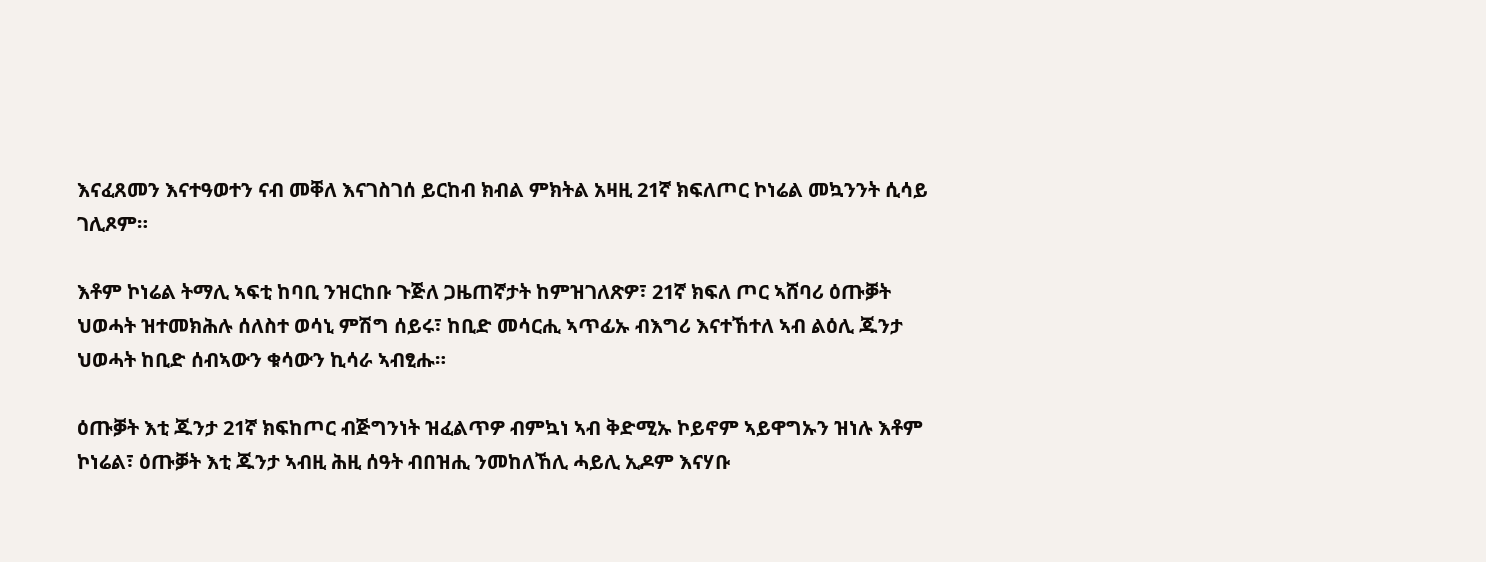እናፈጸመን እናተዓወተን ናብ መቐለ እናገስገሰ ይርከብ ክብል ምክትል አዛዚ 21ኛ ክፍለጦር ኮነሬል መኳንንት ሲሳይ ገሊጾም።

እቶም ኮነሬል ትማሊ ኣፍቲ ከባቢ ንዝርከቡ ጉጅለ ጋዜጠኛታት ከምዝገለጽዎ፣ 21ኛ ክፍለ ጦር ኣሸባሪ ዕጡቓት ህወሓት ዝተመክሕሉ ሰለስተ ወሳኒ ምሽግ ሰይሩ፣ ከቢድ መሳርሒ ኣጥፊኡ ብእግሪ እናተኸተለ ኣብ ልዕሊ ጁንታ ህወሓት ከቢድ ሰብኣውን ቁሳውን ኪሳራ ኣብፂሑ።

ዕጡቓት እቲ ጁንታ 21ኛ ክፍከጦር ብጅግንነት ዝፈልጥዎ ብምኳነ ኣብ ቅድሚኡ ኮይኖም ኣይዋግኡን ዝነሉ እቶም ኮነሬል፣ ዕጡቓት እቲ ጁንታ ኣብዚ ሕዚ ሰዓት ብበዝሒ ንመከለኸሊ ሓይሊ ኢዶም እናሃቡ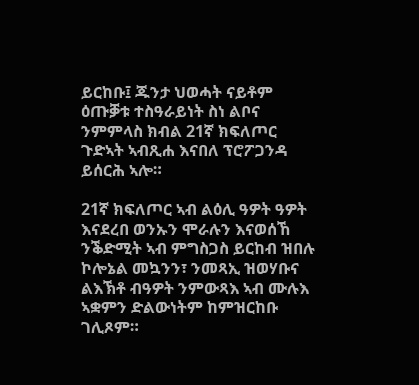ይርከቡ፤ ጁንታ ህወሓት ናይቶም ዕጡቓቱ ተስዓራይነት ስነ ልቦና ንምምላስ ክብል 21ኛ ክፍለጦር ጉድኣት ኣብጺሐ እናበለ ፕሮፖጋንዳ ይሰርሕ ኣሎ።

21ኛ ክፍለጦር ኣብ ልዕሊ ዓዎት ዓዎት እናደረበ ወንኡን ሞራሉን እናወሰኸ ንቕድሚት ኣብ ምግስጋስ ይርከብ ዝበሉ ኮሎኔል መኳንን፣ ንመጻኢ ዝወሃቡና  ልእኽቶ ብዓዎት ንምውጻእ ኣብ ሙሉእ ኣቋምን ድልውነትም ከምዝርከቡ ገሊጾም።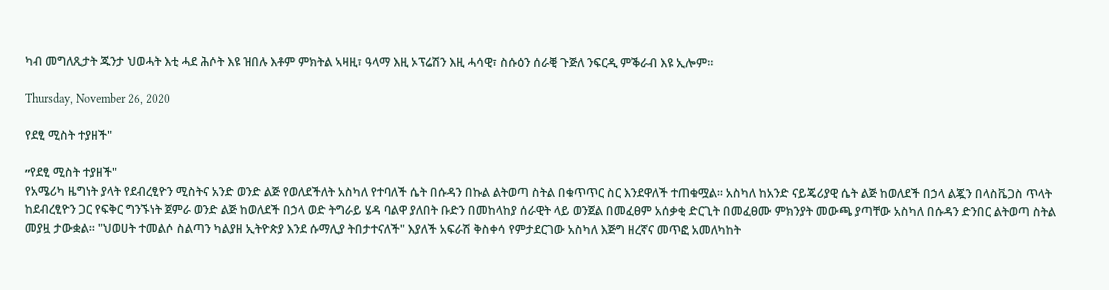ካብ መግለጺታት ጁንታ ህወሓት እቲ ሓደ ሕሶት እዩ ዝበሉ እቶም ምክትል ኣዛዚ፣ ዓላማ እዚ ኦፕሬሽን እዚ ሓሳዊ፣ ስሱዕን ሰራቒ ጉጅለ ንፍርዲ ምቕራብ እዩ ኢሎም።

Thursday, November 26, 2020

የደፂ ሚስት ተያዘች"

״የደፂ ሚስት ተያዘች"
የአሜሪካ ዜግነት ያላት የደብረፂዮን ሚስትና አንድ ወንድ ልጅ የወለደችለት አስካለ የተባለች ሴት በሱዳን በኩል ልትወጣ ስትል በቁጥጥር ስር እንደዋለች ተጠቁሟል። አስካለ ከአንድ ናይጄሪያዊ ሴት ልጅ ከወለደች በኃላ ልጇን በላስቬጋስ ጥላት ከደብረፂዮን ጋር የፍቅር ግንኙነት ጀምራ ወንድ ልጅ ከወለደች በኃላ ወድ ትግራይ ሄዳ ባልዋ ያለበት ቡድን በመከላከያ ሰራዊት ላይ ወንጀል በመፈፀም አሰቃቂ ድርጊት በመፈፀሙ ምክንያት መውጫ ያጣቸው አስካለ በሱዳን ድንበር ልትወጣ ስትል መያዟ ታውቋል። "ህወሀት ተመልሶ ስልጣን ካልያዘ ኢትዮጵያ እንደ ሱማሊያ ትበታተናለች" እያለች አፍራሽ ቅስቀሳ የምታደርገው አስካለ እጅግ ዘረኛና መጥፎ አመለካከት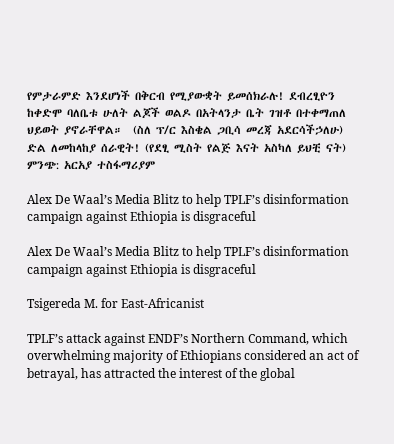የምታራምድ እንደሆነች በቅርብ የሚያውቋት ይመሰክራሉ! ደብረፂዮን ከቀድሞ ባለቤቱ ሁለት ልጆች ወልዶ በአትላንታ ቤት ገዝቶ በተቀማጠለ ህይወት ያኖራቸዋል።  (ስለ ፕ/ር እስቄል ጋቢሳ መረጃ አደርሳችኃለሁ) ድል ለመከላከያ ሰራዊት! (የደፂ ሚስት የልጅ እናት አስካለ ይህቺ ናት)
ምንጭ: አርአያ ተስፋማሪያም

Alex De Waal’s Media Blitz to help TPLF’s disinformation campaign against Ethiopia is disgraceful

Alex De Waal’s Media Blitz to help TPLF’s disinformation campaign against Ethiopia is disgraceful

Tsigereda M. for East-Africanist

TPLF’s attack against ENDF’s Northern Command, which overwhelming majority of Ethiopians considered an act of betrayal, has attracted the interest of the global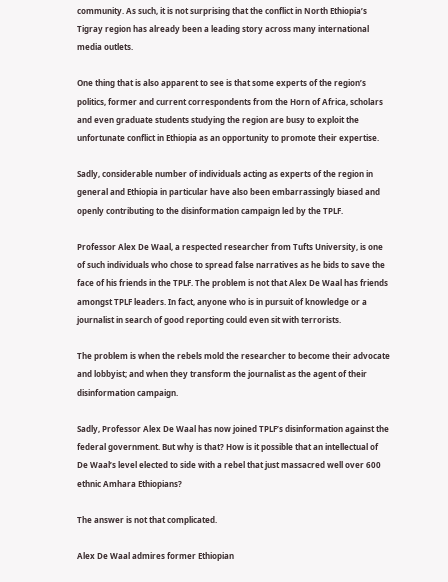community. As such, it is not surprising that the conflict in North Ethiopia’s Tigray region has already been a leading story across many international media outlets.

One thing that is also apparent to see is that some experts of the region’s politics, former and current correspondents from the Horn of Africa, scholars and even graduate students studying the region are busy to exploit the unfortunate conflict in Ethiopia as an opportunity to promote their expertise.

Sadly, considerable number of individuals acting as experts of the region in general and Ethiopia in particular have also been embarrassingly biased and openly contributing to the disinformation campaign led by the TPLF.

Professor Alex De Waal, a respected researcher from Tufts University, is one of such individuals who chose to spread false narratives as he bids to save the face of his friends in the TPLF. The problem is not that Alex De Waal has friends amongst TPLF leaders. In fact, anyone who is in pursuit of knowledge or a journalist in search of good reporting could even sit with terrorists.

The problem is when the rebels mold the researcher to become their advocate and lobbyist; and when they transform the journalist as the agent of their disinformation campaign.

Sadly, Professor Alex De Waal has now joined TPLF’s disinformation against the federal government. But why is that? How is it possible that an intellectual of De Waal’s level elected to side with a rebel that just massacred well over 600 ethnic Amhara Ethiopians?

The answer is not that complicated.

Alex De Waal admires former Ethiopian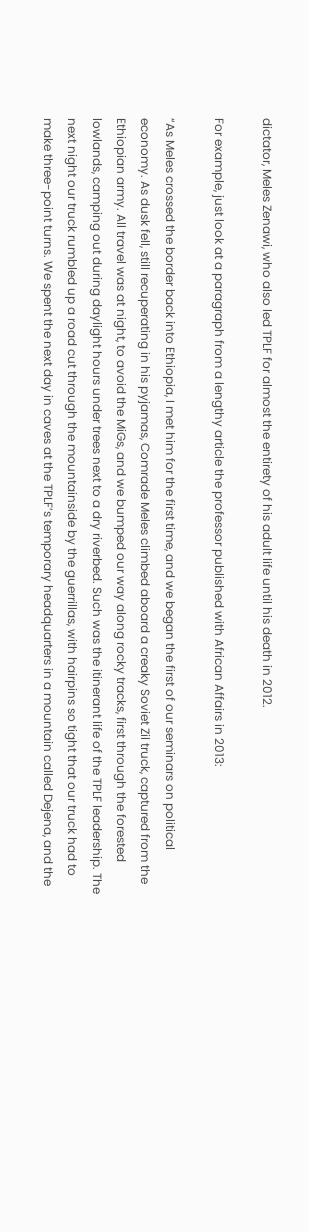dictator, Meles Zenawi, who also led TPLF for almost the entirety of his adult life until his death in 2012.

For example, just look at a paragraph from a lengthy article the professor published with African Affairs in 2013:

“As Meles crossed the border back into Ethiopia, I met him for the first time, and we began the first of our seminars on political economy. As dusk fell, still recuperating in his pyjamas, Comrade Meles climbed aboard a creaky Soviet Zil truck, captured from the Ethiopian army. All travel was at night, to avoid the MiGs, and we bumped our way along rocky tracks, first through the forested lowlands, camping out during daylight hours under trees next to a dry riverbed. Such was the itinerant life of the TPLF leadership. The next night our truck rumbled up a road cut through the mountainside by the guerrillas, with hairpins so tight that our truck had to make three-point turns. We spent the next day in caves at the TPLF’s temporary headquarters in a mountain called Dejena, and the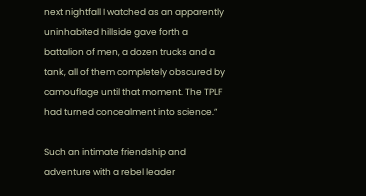next nightfall I watched as an apparently uninhabited hillside gave forth a battalion of men, a dozen trucks and a tank, all of them completely obscured by camouflage until that moment. The TPLF had turned concealment into science.”

Such an intimate friendship and adventure with a rebel leader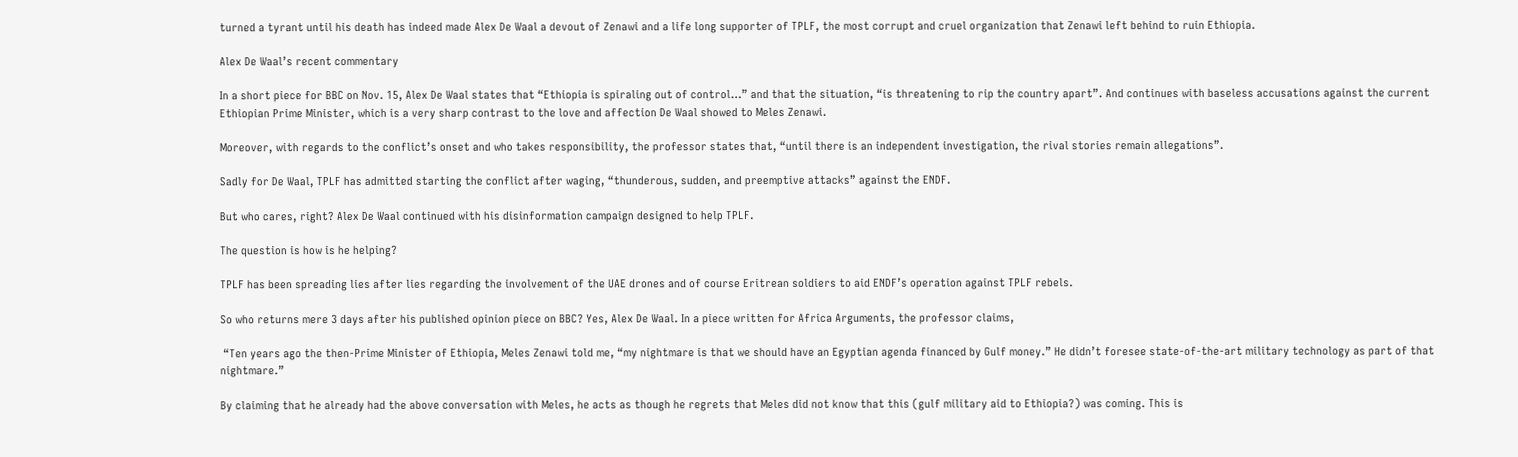turned a tyrant until his death has indeed made Alex De Waal a devout of Zenawi and a life long supporter of TPLF, the most corrupt and cruel organization that Zenawi left behind to ruin Ethiopia.

Alex De Waal’s recent commentary

In a short piece for BBC on Nov. 15, Alex De Waal states that “Ethiopia is spiraling out of control…” and that the situation, “is threatening to rip the country apart”. And continues with baseless accusations against the current Ethiopian Prime Minister, which is a very sharp contrast to the love and affection De Waal showed to Meles Zenawi.

Moreover, with regards to the conflict’s onset and who takes responsibility, the professor states that, “until there is an independent investigation, the rival stories remain allegations”.

Sadly for De Waal, TPLF has admitted starting the conflict after waging, “thunderous, sudden, and preemptive attacks” against the ENDF.

But who cares, right? Alex De Waal continued with his disinformation campaign designed to help TPLF.

The question is how is he helping?

TPLF has been spreading lies after lies regarding the involvement of the UAE drones and of course Eritrean soldiers to aid ENDF’s operation against TPLF rebels.

So who returns mere 3 days after his published opinion piece on BBC? Yes, Alex De Waal. In a piece written for Africa Arguments, the professor claims,

 “Ten years ago the then-Prime Minister of Ethiopia, Meles Zenawi told me, “my nightmare is that we should have an Egyptian agenda financed by Gulf money.” He didn’t foresee state-of-the-art military technology as part of that nightmare.”

By claiming that he already had the above conversation with Meles, he acts as though he regrets that Meles did not know that this (gulf military aid to Ethiopia?) was coming. This is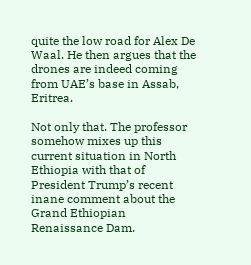quite the low road for Alex De Waal. He then argues that the drones are indeed coming from UAE’s base in Assab, Eritrea.

Not only that. The professor somehow mixes up this current situation in North Ethiopia with that of President Trump’s recent inane comment about the Grand Ethiopian Renaissance Dam.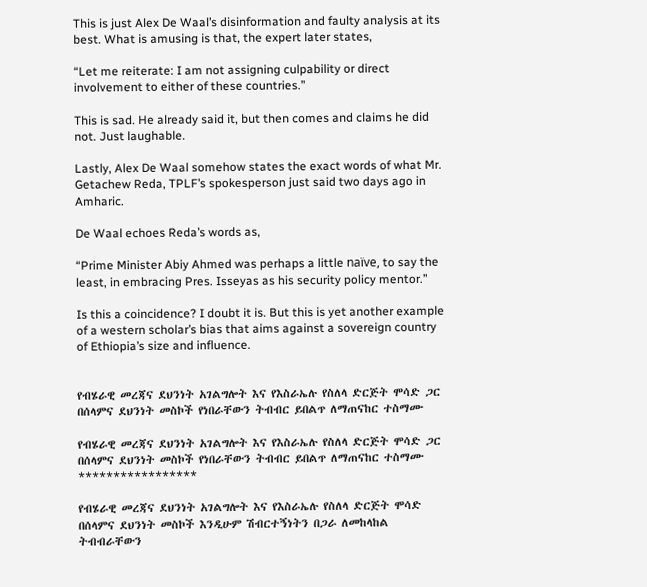This is just Alex De Waal’s disinformation and faulty analysis at its best. What is amusing is that, the expert later states,

“Let me reiterate: I am not assigning culpability or direct involvement to either of these countries.”

This is sad. He already said it, but then comes and claims he did not. Just laughable.

Lastly, Alex De Waal somehow states the exact words of what Mr. Getachew Reda, TPLF’s spokesperson just said two days ago in Amharic.

De Waal echoes Reda’s words as,

“Prime Minister Abiy Ahmed was perhaps a little naïve, to say the least, in embracing Pres. Isseyas as his security policy mentor.”

Is this a coincidence? I doubt it is. But this is yet another example of a western scholar’s bias that aims against a sovereign country of Ethiopia’s size and influence.


የብሄራዊ መረጃና ደህንነት አገልግሎት እና የእስራኤሉ የስለላ ድርጅት ሞሳድ ጋር በሰላምና ደህንነት መስኮች የነበራቸውን ትብብር ይበልጥ ለማጠናከር ተስማሙ

የብሄራዊ መረጃና ደህንነት አገልግሎት እና የእስራኤሉ የስለላ ድርጅት ሞሳድ ጋር በሰላምና ደህንነት መስኮች የነበራቸውን ትብብር ይበልጥ ለማጠናከር ተስማሙ
*****************

የብሄራዊ መረጃና ደህንነት አገልግሎት እና የእስራኤሉ የስለላ ድርጅት ሞሳድ በሰላምና ደህንነት መስኮች እንዲሁም ሽብርተኝነትን በጋራ ለመከላከል ትብብራቸውን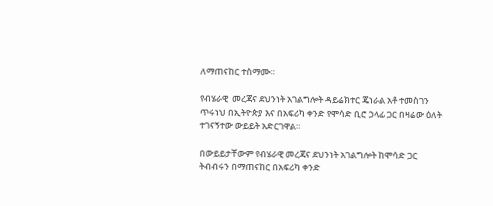ለማጠናከር ተስማሙ።

የብሄራዊ  መረጃና ደህንነት አገልግሎት ዳይሬክተር ጄነራል አቶ ተመስገን  ጥሩነህ በኢትዮጵያ እና በአፍሪካ ቀንድ የሞሳድ ቢሮ ኃላፊ ጋር በዛሬው ዕለት ተገናኝተው ውይይት አድርገዋል።

በውይይታቸውም የብሄራዊ መረጃና ደህንነት አገልግሎት ከሞሳድ ጋር  ትብብሩን በማጠናከር በአፍሪካ ቀንድ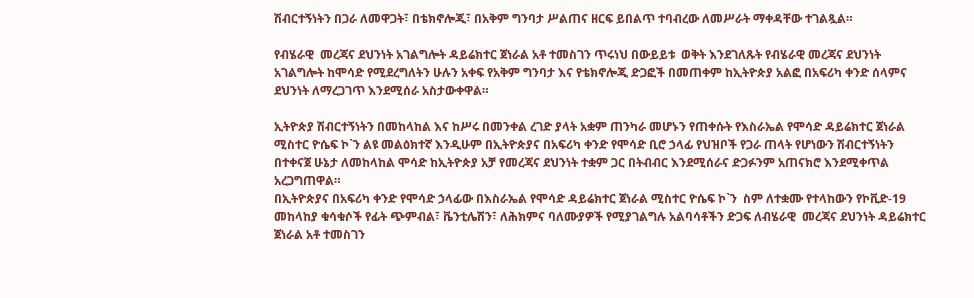ሽብርተኝነትን በጋራ ለመዋጋት፣ በቴክኖሎጂ፣ በአቅም ግንባታ ሥልጠና ዘርፍ ይበልጥ ተባብረው ለመሥራት ማቀዳቸው ተገልጿል።

የብሄራዊ  መረጃና ደህንነት አገልግሎት ዳይሬክተር ጀነራል አቶ ተመስገን ጥሩነህ በውይይቱ  ወቅት እንደገለጹት የብሄራዊ መረጃና ደህንነት አገልግሎት ከሞሳድ የሚደረግለትን ሁሉን አቀፍ የአቅም ግንባታ እና የቴክኖሎጂ ድጋፎች በመጠቀም ከኢትዮጵያ አልፎ በአፍሪካ ቀንድ ሰላምና ደህንነት ለማረጋገጥ እንደሚሰራ አስታውቀዋል።

ኢትዮጵያ ሽብርተኝነትን በመከላከል እና ከሥሩ በመንቀል ረገድ ያላት አቋም ጠንካራ መሆኑን የጠቀሱት የእስራኤል የሞሳድ ዳይሬክተር ጀነራል ሚስተር ዮሴፍ ኮ`ን ልዩ መልዕክተኛ እንዲሁም በኢትዮጵያና በአፍሪካ ቀንድ የሞሳድ ቢሮ ኃላፊ የህዝቦች የጋራ ጠላት የሆነውን ሽብርተኝነትን በተቀናጀ ሁኔታ ለመከላከል ሞሳድ ከኢትዮጵያ አቻ የመረጃና ደህንነት ተቋም ጋር በትብብር እንደሚሰራና ድጋፉንም አጠናክሮ እንደሚቀጥል አረጋግጠዋል።
በኢትዮጵያና በአፍሪካ ቀንድ የሞሳድ ኃላፊው በእስራኤል የሞሳድ ዳይሬክተር ጀነራል ሚስተር ዮሴፍ ኮ`ን  ስም ለተቋሙ የተላከውን የኮቪድ-19 መከላከያ ቁሳቁሶች የፊት ጭምብል፣ ቬንቲሌሽን፣ ለሕክምና ባለሙያዎች የሚያገልግሉ አልባሳቶችን ድጋፍ ለብሄራዊ  መረጃና ደህንነት ዳይሬክተር ጀነራል አቶ ተመስገን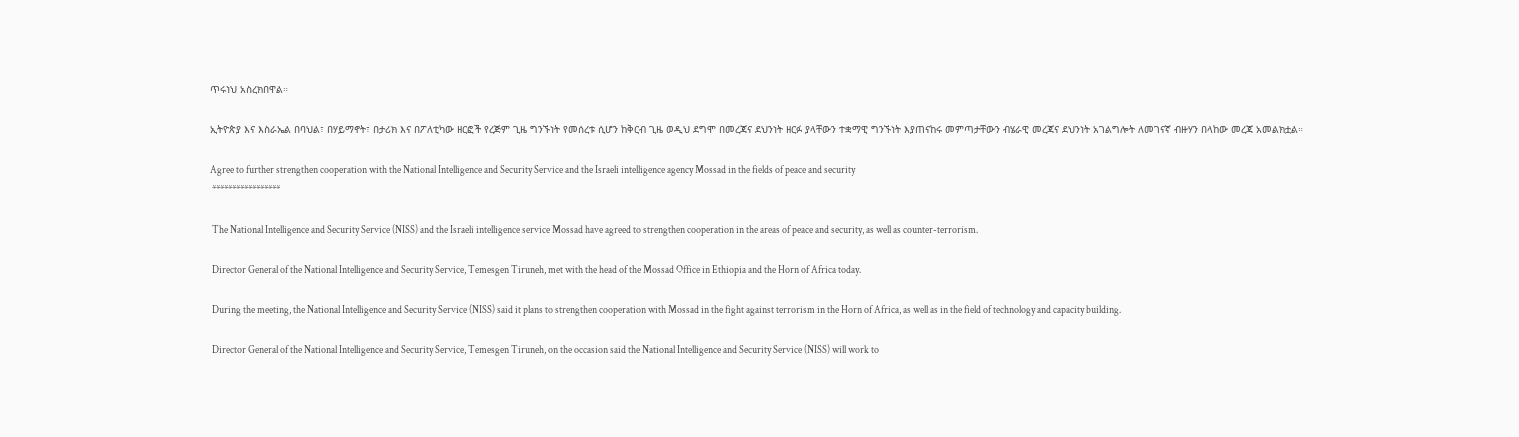ጥሩነህ አስረክበዋል።

ኢትዮጵያ እና እስራኤል በባህል፣ በሃይማኖት፣ በታሪክ እና በፖለቲካው ዘርፎች የረጅም ጊዜ ግንኙነት የመሰረቱ ሲሆን ከቅርብ ጊዜ ወዲህ ደግሞ በመረጃና ደህንነት ዘርፉ ያላቸውን ተቋማዊ ግንኙነት እያጠናከሩ መምጣታቸውን ብሄራዊ መረጃና ደህንነት አገልግሎት ለመገናኛ ብዙሃን በላከው መረጃ አመልክቷል።

Agree to further strengthen cooperation with the National Intelligence and Security Service and the Israeli intelligence agency Mossad in the fields of peace and security
 *****************

 The National Intelligence and Security Service (NISS) and the Israeli intelligence service Mossad have agreed to strengthen cooperation in the areas of peace and security, as well as counter-terrorism.

 Director General of the National Intelligence and Security Service, Temesgen Tiruneh, met with the head of the Mossad Office in Ethiopia and the Horn of Africa today.

 During the meeting, the National Intelligence and Security Service (NISS) said it plans to strengthen cooperation with Mossad in the fight against terrorism in the Horn of Africa, as well as in the field of technology and capacity building.

 Director General of the National Intelligence and Security Service, Temesgen Tiruneh, on the occasion said the National Intelligence and Security Service (NISS) will work to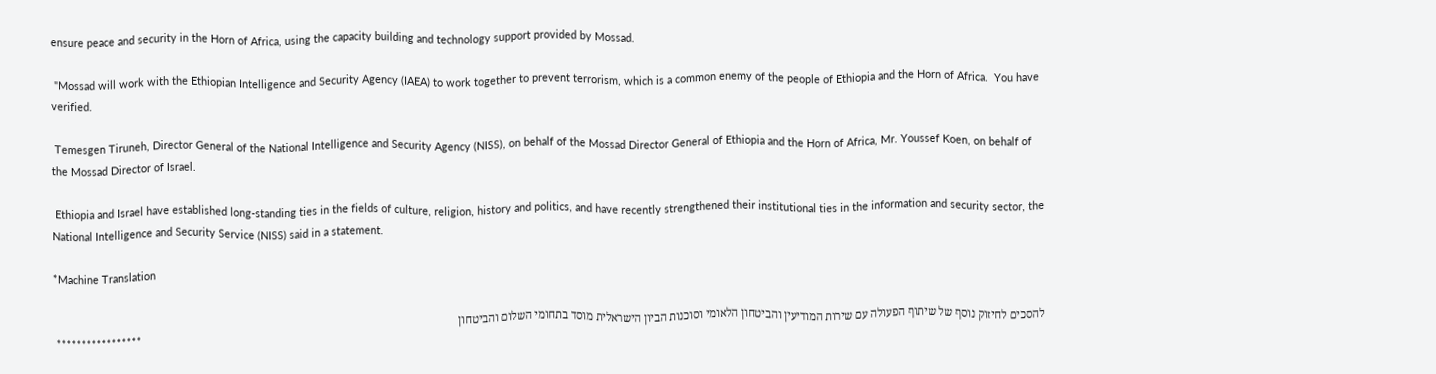ensure peace and security in the Horn of Africa, using the capacity building and technology support provided by Mossad.

 "Mossad will work with the Ethiopian Intelligence and Security Agency (IAEA) to work together to prevent terrorism, which is a common enemy of the people of Ethiopia and the Horn of Africa.  You have verified.

 Temesgen Tiruneh, Director General of the National Intelligence and Security Agency (NISS), on behalf of the Mossad Director General of Ethiopia and the Horn of Africa, Mr. Youssef Koen, on behalf of the Mossad Director of Israel.

 Ethiopia and Israel have established long-standing ties in the fields of culture, religion, history and politics, and have recently strengthened their institutional ties in the information and security sector, the National Intelligence and Security Service (NISS) said in a statement.

*Machine Translation

להסכים לחיזוק נוסף של שיתוף הפעולה עם שירות המודיעין והביטחון הלאומי וסוכנות הביון הישראלית מוסד בתחומי השלום והביטחון
 *****************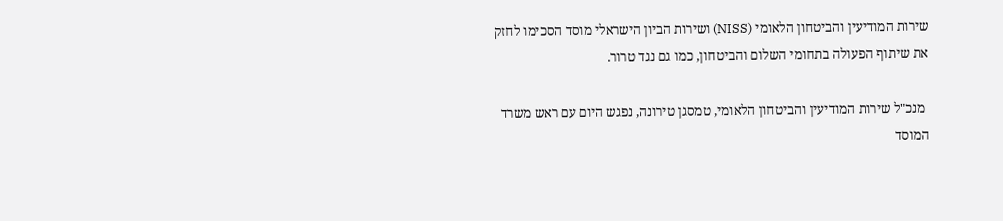שירות המודיעין והביטחון הלאומי (NISS) ושירות הביון הישראלי מוסד הסכימו לחזק את שיתוף הפעולה בתחומי השלום והביטחון, כמו גם נגד טרור.

 מנכ"ל שירות המודיעין והביטחון הלאומי, טמסגן טירונה, נפגש היום עם ראש משרד המוסד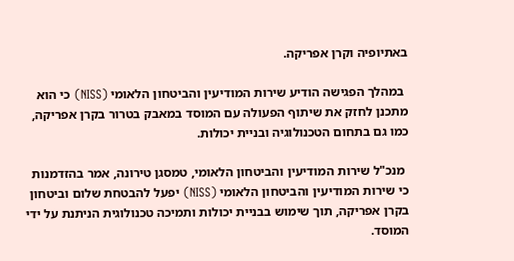באתיופיה וקרן אפריקה.

 במהלך הפגישה הודיע שירות המודיעין והביטחון הלאומי (NISS) כי הוא מתכנן לחזק את שיתוף הפעולה עם המוסד במאבק בטרור בקרן אפריקה, כמו גם בתחום הטכנולוגיה ובניית יכולות.

 מנכ"ל שירות המודיעין והביטחון הלאומי, טמסגן טירונה, אמר בהזדמנות כי שירות המודיעין והביטחון הלאומי (NISS) יפעל להבטחת שלום וביטחון בקרן אפריקה, תוך שימוש בבניית יכולות ותמיכה טכנולוגית הניתנת על ידי המוסד.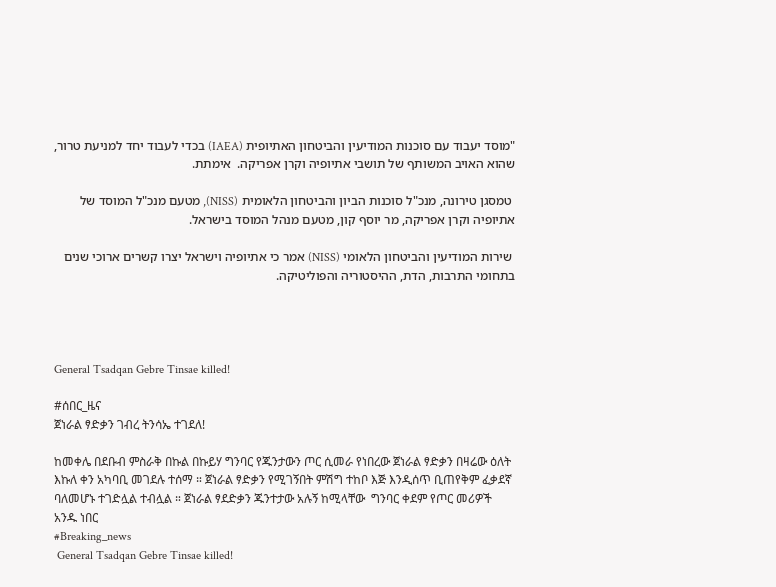"מוסד יעבוד עם סוכנות המודיעין והביטחון האתיופית (IAEA) בכדי לעבוד יחד למניעת טרור, שהוא האויב המשותף של תושבי אתיופיה וקרן אפריקה.  אימתת.

 טמסגן טירונה, מנכ"ל סוכנות הביון והביטחון הלאומית (NISS), מטעם מנכ"ל המוסד של אתיופיה וקרן אפריקה, מר יוסף קון, מטעם מנהל המוסד בישראל.

 שירות המודיעין והביטחון הלאומי (NISS) אמר כי אתיופיה וישראל יצרו קשרים ארוכי שנים בתחומי התרבות, הדת, ההיסטוריה והפוליטיקה.




General Tsadqan Gebre Tinsae killed!

#ሰበር_ዜና
ጀነራል ፃድቃን ገብረ ትንሳኤ ተገደለ!

ከመቀሌ በደቡብ ምስራቅ በኩል በኩይሃ ግንባር የጁንታውን ጦር ሲመራ የነበረው ጀነራል ፃድቃን በዛሬው ዕለት እኩለ ቀን አካባቢ መገደሉ ተሰማ ። ጀነራል ፃድቃን የሚገኝበት ምሽግ ተከቦ እጅ እንዲሰጥ ቢጠየቅም ፈቃደኛ ባለመሆኑ ተገድሏል ተብሏል ። ጀነራል ፃደድቃን ጁንተታው አሉኝ ከሚላቸው  ግንባር ቀደም የጦር መሪዎች አንዱ ነበር
#Breaking_news
 General Tsadqan Gebre Tinsae killed!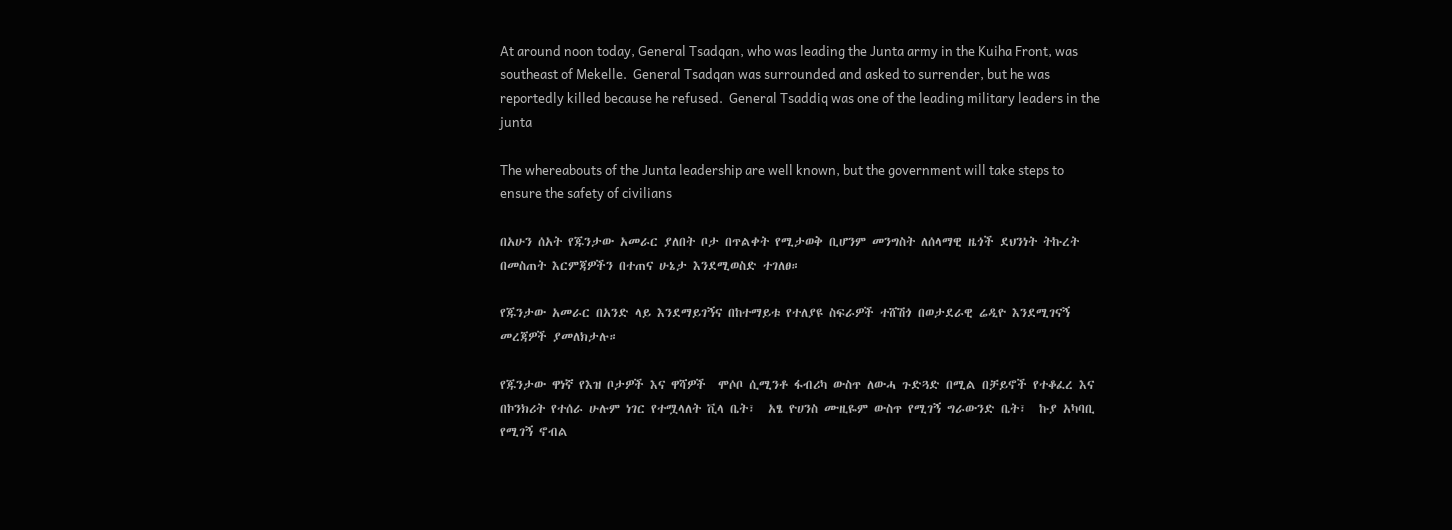At around noon today, General Tsadqan, who was leading the Junta army in the Kuiha Front, was southeast of Mekelle.  General Tsadqan was surrounded and asked to surrender, but he was reportedly killed because he refused.  General Tsaddiq was one of the leading military leaders in the junta

The whereabouts of the Junta leadership are well known, but the government will take steps to ensure the safety of civilians

በአሁን ሰአት የጁንታው አመራር ያለበት ቦታ በጥልቀት የሚታወቅ ቢሆንም መንግስት ለሰላማዊ ዜጎች ደህንነት ትኩረት በመስጠት እርምጃዎችን በተጠና ሁኔታ እንደሚወስድ ተገለፀ።

የጁንታው አመራር በአንድ ላይ እንደማይገኝና በከተማይቱ የተለያዩ ስፍራዎች ተሸሽጎ በወታደራዊ ሬዲዮ እንደሚገናኝ መረጃዎች ያመለክታሉ።

የጁንታው ዋነኛ የእዝ ቦታዎች እና ዋሻዎች  ሞሶቦ ሲሚንቶ ፋብሪካ ውስጥ ለውሓ ጉድጓድ በሚል በቻይኖች የተቆፈረ እና በኮንክሪት የተሰራ ሁሉም ነገር የተሟላለት ቪላ ቤት፣  አፄ ዮሀንስ ሙዚዬም ውስጥ የሚገኝ ግራውንድ ቤት፣  ኩያ አካባቢ የሚገኝ ኖብል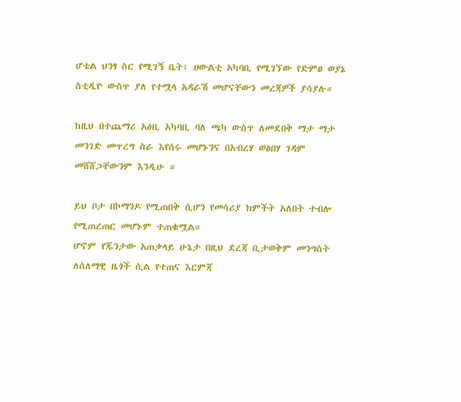ሆቴል ህንፃ ስር የሚገኝ ቤት፣ ሀውልቲ አካባቢ የሚገኘው የድምፀ ወያኔ ስቲዲዮ ውስጥ ያለ የተሟላ አዳራሽ መሆናቸውን መረጃዎች ያሳያሉ።

ከዚህ በተጨማሪ አፅቢ አካባቢ ባለ ጫካ ውስጥ ለመደበቅ ማታ ማታ መንገድ መጥረግ ስራ እየሰሩ መሆኑንና በአብረሃ ወፅበሃ ገዳም መሸሸጋቸውንም እንዲሁ ።

ይህ ቦታ በኮማንዶ የሚጠበቅ ሲሆን የመሳሪያ ክምችት አለበት ተብሎ የሚጠረጠር መሆኑም ተጠቁሟል።
ሆኖም የጁንታው አጠቃላይ ሁኔታ በዚህ ደረጃ ቢታወቅም መንግስት ለሰለማዊ ዜጎች ሲል የተጠና እርምጃ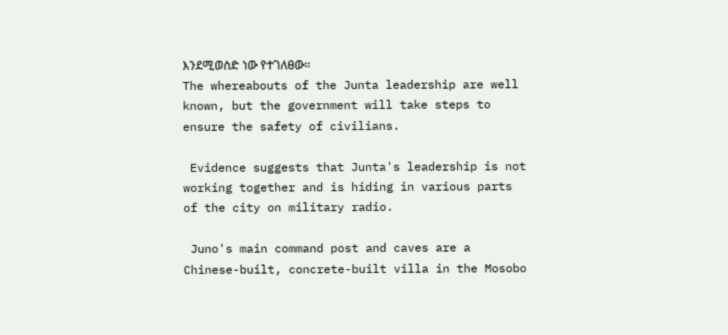እንደሚወስድ ነው የተገለፀው።
The whereabouts of the Junta leadership are well known, but the government will take steps to ensure the safety of civilians.

 Evidence suggests that Junta's leadership is not working together and is hiding in various parts of the city on military radio.

 Juno's main command post and caves are a Chinese-built, concrete-built villa in the Mosobo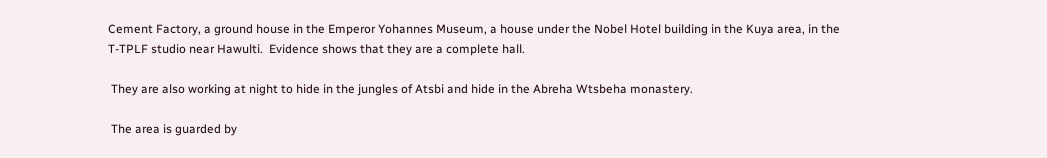Cement Factory, a ground house in the Emperor Yohannes Museum, a house under the Nobel Hotel building in the Kuya area, in the T-TPLF studio near Hawulti.  Evidence shows that they are a complete hall.

 They are also working at night to hide in the jungles of Atsbi and hide in the Abreha Wtsbeha monastery.

 The area is guarded by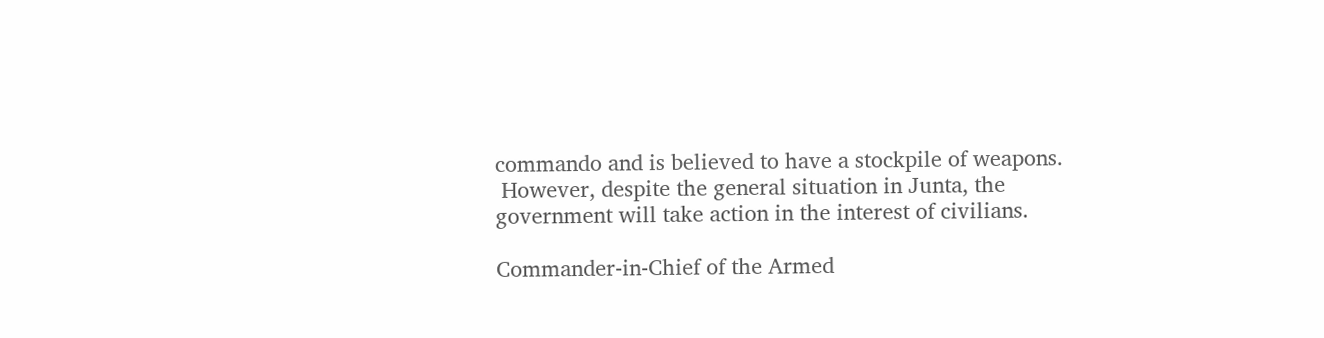commando and is believed to have a stockpile of weapons.
 However, despite the general situation in Junta, the government will take action in the interest of civilians.

Commander-in-Chief of the Armed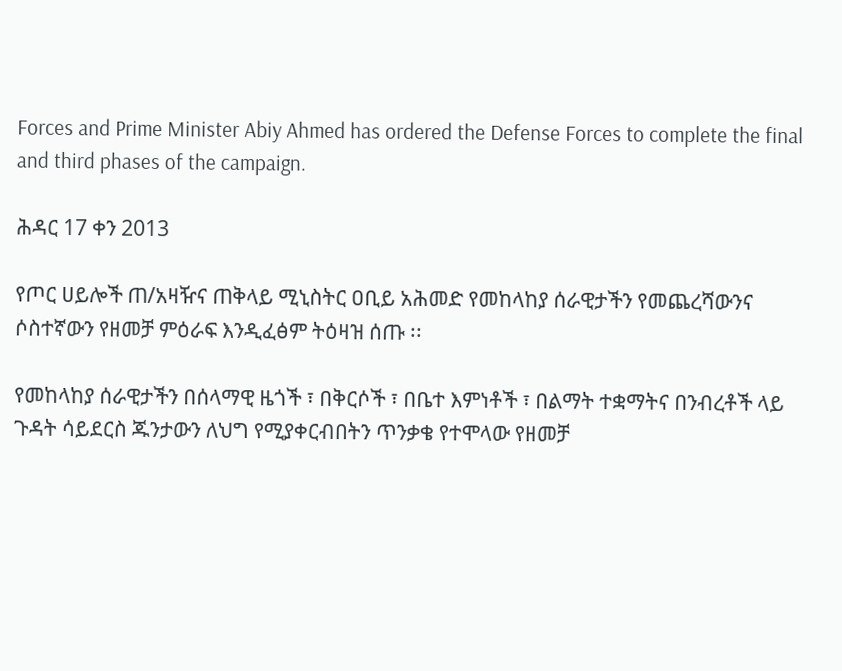Forces and Prime Minister Abiy Ahmed has ordered the Defense Forces to complete the final and third phases of the campaign.

ሕዳር 17 ቀን 2013

የጦር ሀይሎች ጠ/አዛዥና ጠቅላይ ሚኒስትር ዐቢይ አሕመድ የመከላከያ ሰራዊታችን የመጨረሻውንና ሶስተኛውን የዘመቻ ምዕራፍ እንዲፈፅም ትዕዛዝ ሰጡ ፡፡

የመከላከያ ሰራዊታችን በሰላማዊ ዜጎች ፣ በቅርሶች ፣ በቤተ እምነቶች ፣ በልማት ተቋማትና በንብረቶች ላይ ጉዳት ሳይደርስ ጁንታውን ለህግ የሚያቀርብበትን ጥንቃቄ የተሞላው የዘመቻ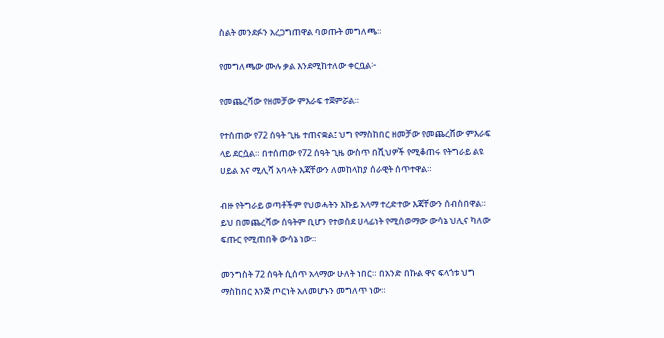ስልት መንደፉን አረጋግጠዋል ባወጡት መግለጫ።

የመግለጫው ሙሉ ቃል እንደሚከተለው ቀርቧል፦

የመጨረሻው የዘመቻው ምእራፍ ተጀምሯል።

የተሰጠው የ72 ሰዓት ጊዜ ተጠናቋል፤ ህግ የማስከበር ዘመቻው የመጨረሸው ምእራፍ ላይ ደርሷል። በተሰጠው የ72 ሰዓት ጊዜ ውስጥ በሺህዎች የሚቆጠሩ የትግራይ ልዩ ሀይል እና ሚሊሻ አባላት እጃቸውን ለመከላከያ ሰራዊት ሰጥተዋል።

ብዙ የትግራይ ወጣቶችም የህወሓትን እኩይ አላማ ተረድተው እጃቸውን ሰብስበዋል። ይህ በመጨረሻው ሰዓትም ቢሆን የተወሰደ ሀላፊነት የሚሰወማው ውሳኔ ህሊና ካለው ፍጡር የሚጠበቅ ውሳኔ ነው።

መንግስት 72 ሰዓት ሲሰጥ አላማው ሁለት ነበር። በአንድ በኩል ዋና ፍላጎቱ ህግ ማስከበር እንጅ ጦርነት አለመሆኑን መግለጥ ነው።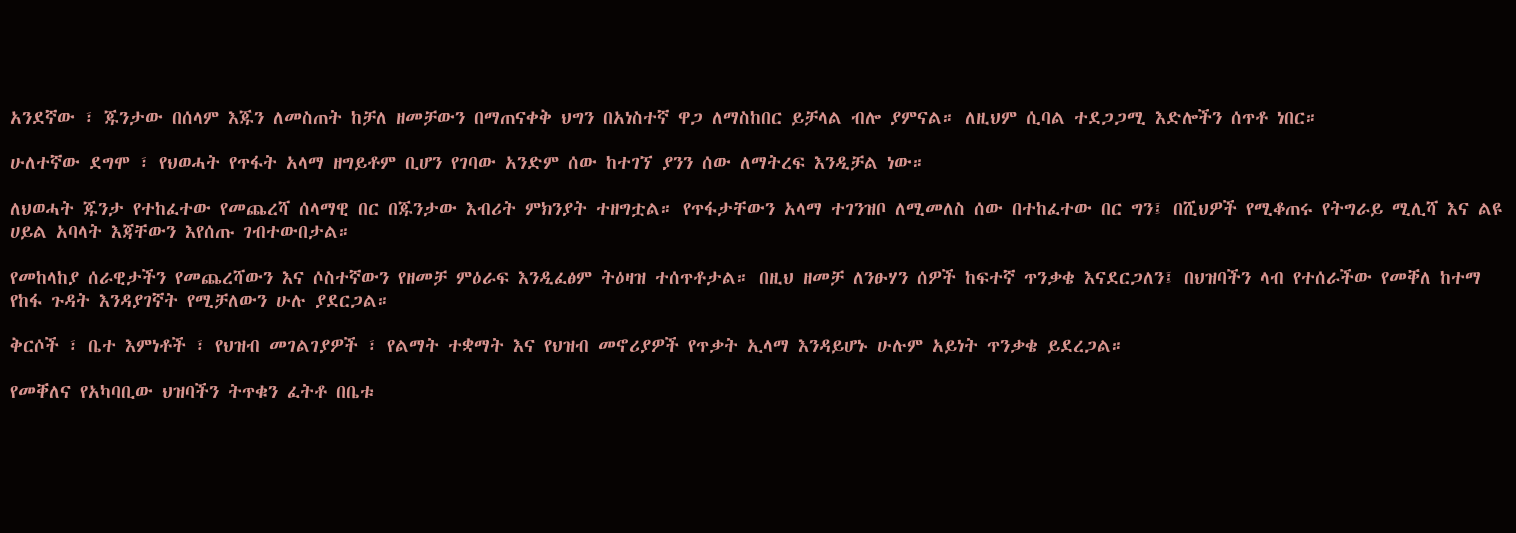አንደኛው ፣ ጁንታው በሰላም እጁን ለመስጠት ከቻለ ዘመቻውን በማጠናቀቅ ህግን በአነስተኛ ዋጋ ለማስከበር ይቻላል ብሎ ያምናል። ለዚህም ሲባል ተደጋጋሚ እድሎችን ሰጥቶ ነበር።

ሁለተኛው ደግሞ ፣ የህወሓት የጥፋት አላማ ዘግይቶም ቢሆን የገባው አንድም ሰው ከተገኘ ያንን ሰው ለማትረፍ እንዲቻል ነው።

ለህወሓት ጁንታ የተከፈተው የመጨረሻ ሰላማዊ በር በጁንታው እብሪት ምክንያት ተዘግቷል። የጥፋታቸውን አላማ ተገንዝቦ ለሚመለስ ሰው በተከፈተው በር ግን፤ በሺህዎች የሚቆጠሩ የትግራይ ሚሊሻ እና ልዩ ሀይል አባላት እጃቸውን እየሰጡ ገብተውበታል።

የመከላከያ ሰራዊታችን የመጨረሻውን እና ሶስተኛውን የዘመቻ ምዕራፍ እንዲፈፅም ትዕዛዝ ተሰጥቶታል። በዚህ ዘመቻ ለንፁሃን ሰዎች ከፍተኛ ጥንቃቄ እናደርጋለን፤ በህዝባችን ላብ የተሰራችው የመቐለ ከተማ የከፋ ጉዳት እንዳያገኛት የሚቻለውን ሁሉ ያደርጋል።

ቅርሶች ፣ ቤተ እምነቶች ፣ የህዝብ መገልገያዎች ፣ የልማት ተቋማት እና የህዝብ መኖሪያዎች የጥቃት ኢላማ እንዳይሆኑ ሁሉም አይነት ጥንቃቄ ይደረጋል።

የመቐለና የአካባቢው ህዝባችን ትጥቁን ፈትቶ በቤቱ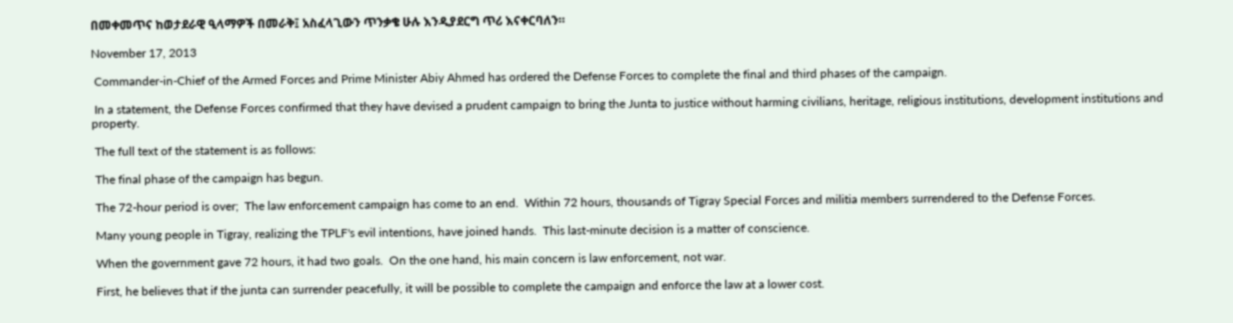በመቀመጥና ከወታደራዊ ዒላማዎች በመራቅ፤ አስፈላጊውን ጥንቃቄ ሁሉ እንዲያደርግ ጥሪ እናቀርባለን።

November 17, 2013

 Commander-in-Chief of the Armed Forces and Prime Minister Abiy Ahmed has ordered the Defense Forces to complete the final and third phases of the campaign.

 In a statement, the Defense Forces confirmed that they have devised a prudent campaign to bring the Junta to justice without harming civilians, heritage, religious institutions, development institutions and property.

 The full text of the statement is as follows:

 The final phase of the campaign has begun.

 The 72-hour period is over;  The law enforcement campaign has come to an end.  Within 72 hours, thousands of Tigray Special Forces and militia members surrendered to the Defense Forces.

 Many young people in Tigray, realizing the TPLF's evil intentions, have joined hands.  This last-minute decision is a matter of conscience.

 When the government gave 72 hours, it had two goals.  On the one hand, his main concern is law enforcement, not war.

 First, he believes that if the junta can surrender peacefully, it will be possible to complete the campaign and enforce the law at a lower cost.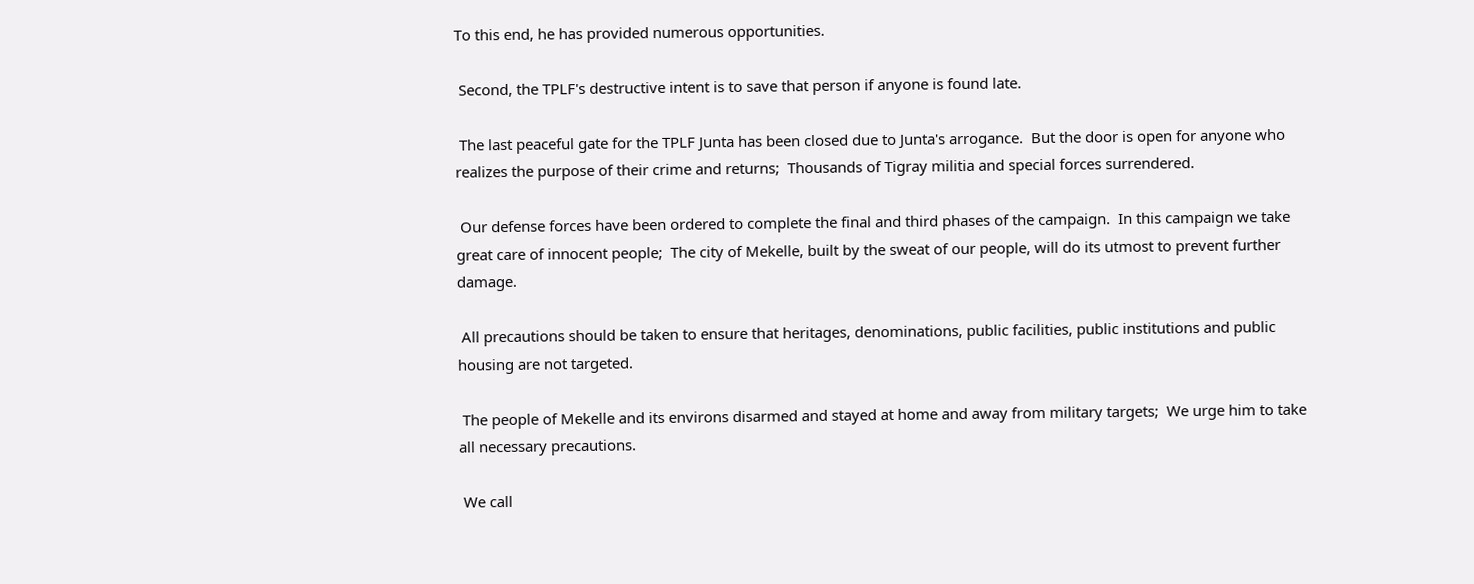To this end, he has provided numerous opportunities.

 Second, the TPLF's destructive intent is to save that person if anyone is found late.

 The last peaceful gate for the TPLF Junta has been closed due to Junta's arrogance.  But the door is open for anyone who realizes the purpose of their crime and returns;  Thousands of Tigray militia and special forces surrendered.

 Our defense forces have been ordered to complete the final and third phases of the campaign.  In this campaign we take great care of innocent people;  The city of Mekelle, built by the sweat of our people, will do its utmost to prevent further damage.

 All precautions should be taken to ensure that heritages, denominations, public facilities, public institutions and public housing are not targeted.

 The people of Mekelle and its environs disarmed and stayed at home and away from military targets;  We urge him to take all necessary precautions.

 We call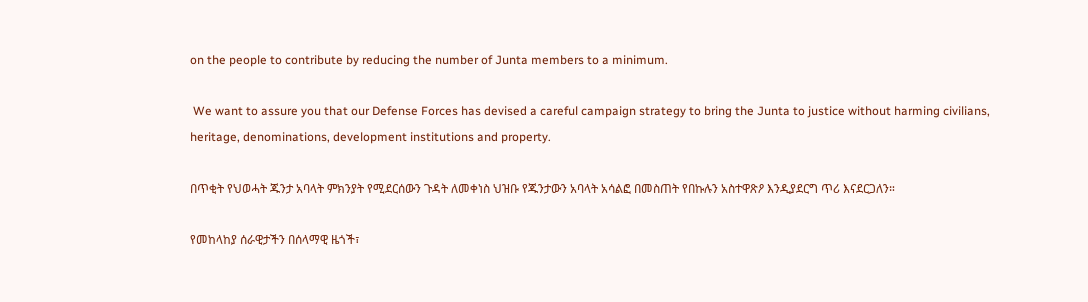on the people to contribute by reducing the number of Junta members to a minimum.

 We want to assure you that our Defense Forces has devised a careful campaign strategy to bring the Junta to justice without harming civilians, heritage, denominations, development institutions and property.

በጥቂት የህወሓት ጁንታ አባላት ምክንያት የሚደርሰውን ጉዳት ለመቀነስ ህዝቡ የጁንታውን አባላት አሳልፎ በመስጠት የበኩሉን አስተዋጽዖ እንዲያደርግ ጥሪ እናደርጋለን።

የመከላከያ ሰራዊታችን በሰላማዊ ዜጎች፣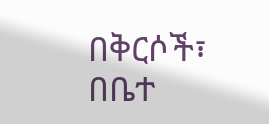በቅርሶች፣ በቤተ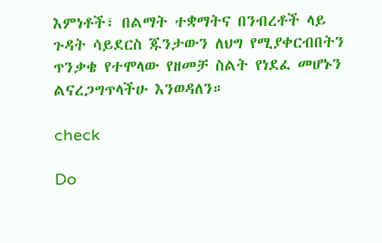እምነቶች፣ በልማት ተቋማትና በንብረቶች ላይ ጉዳት ሳይደርስ ጁንታውን ለህግ የሚያቀርብበትን ጥንቃቄ የተሞላው የዘመቻ ስልት የነደፈ መሆኑን ልናረጋግጥላችሁ እንወዳለን።

check

Do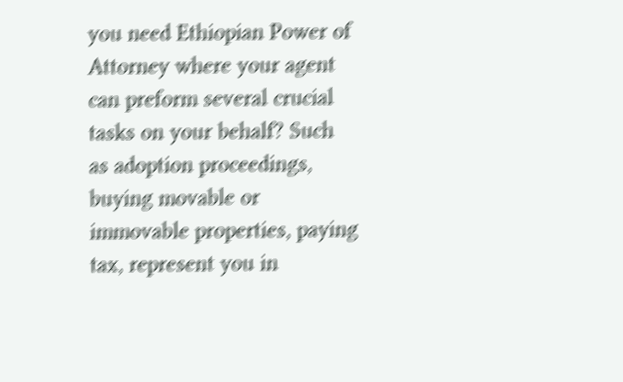you need Ethiopian Power of Attorney where your agent can preform several crucial tasks on your behalf? Such as adoption proceedings, buying movable or immovable properties, paying tax, represent you in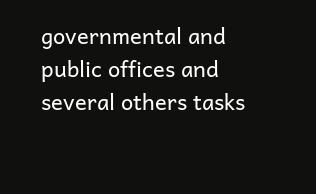governmental and public offices and several others tasks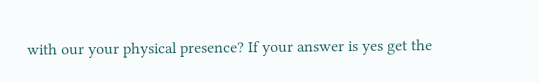with our your physical presence? If your answer is yes get the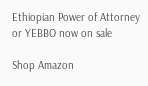Ethiopian Power of Attorney or YEBBO now on sale

Shop Amazon